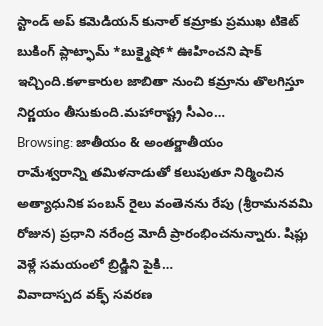స్టాండ్ అప్ కమెడియన్ కునాల్ కమ్రాకు ప్రముఖ టికెట్ బుకింగ్ ప్లాట్ఫామ్ *బుక్మైషో* ఊహించని షాక్ ఇచ్చింది.కళాకారుల జాబితా నుంచి కమ్రాను తొలగిస్తూ నిర్ణయం తీసుకుంది.మహారాష్ట్ర సీఎం…
Browsing: జాతీయం & అంతర్జాతీయం
రామేశ్వరాన్ని తమిళనాడుతో కలుపుతూ నిర్మించిన అత్యాధునిక పంబన్ రైలు వంతెనను రేపు (శ్రీరామనవమి రోజున) ప్రధాని నరేంద్ర మోదీ ప్రారంభించనున్నారు. షిప్లు వెళ్లే సమయంలో బ్రిడ్జిని పైకి…
వివాదాస్పద వక్ఫ్ సవరణ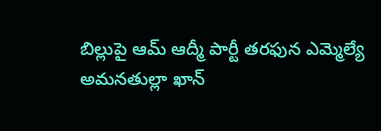బిల్లుపై ఆమ్ ఆద్మీ పార్టీ తరఫున ఎమ్మెల్యే అమనతుల్లా ఖాన్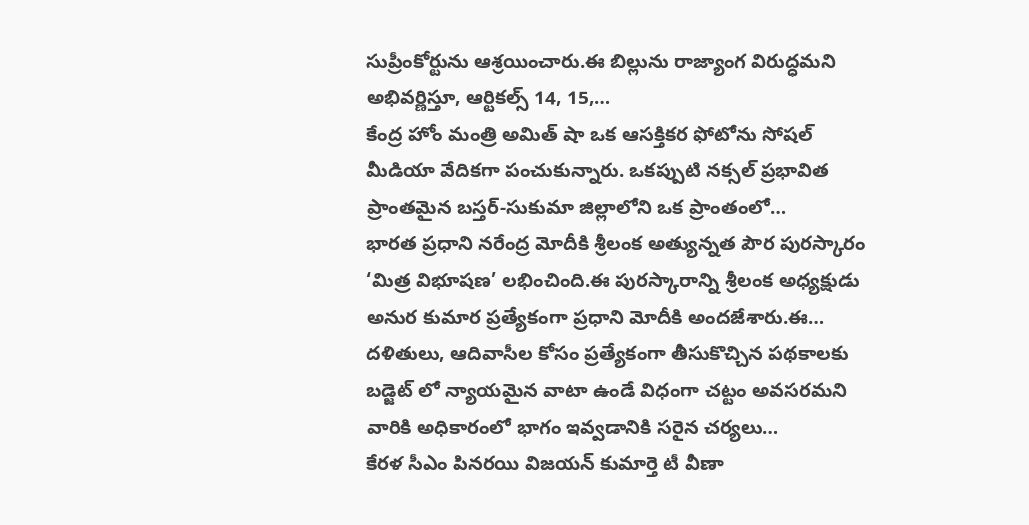సుప్రీంకోర్టును ఆశ్రయించారు.ఈ బిల్లును రాజ్యాంగ విరుద్ధమని అభివర్ణిస్తూ, ఆర్టికల్స్ 14, 15,…
కేంద్ర హోం మంత్రి అమిత్ షా ఒక ఆసక్తికర ఫోటోను సోషల్ మీడియా వేదికగా పంచుకున్నారు. ఒకప్పుటి నక్సల్ ప్రభావిత ప్రాంతమైన బస్తర్-సుకుమా జిల్లాలోని ఒక ప్రాంతంలో…
భారత ప్రధాని నరేంద్ర మోదీకి శ్రీలంక అత్యున్నత పౌర పురస్కారం ‘మిత్ర విభూషణ’ లభించింది.ఈ పురస్కారాన్ని శ్రీలంక అధ్యక్షుడు అనుర కుమార ప్రత్యేకంగా ప్రధాని మోదీకి అందజేశారు.ఈ…
దళితులు, ఆదివాసీల కోసం ప్రత్యేకంగా తీసుకొచ్చిన పథకాలకు బడ్జెట్ లో న్యాయమైన వాటా ఉండే విధంగా చట్టం అవసరమని వారికి అధికారంలో భాగం ఇవ్వడానికి సరైన చర్యలు…
కేరళ సీఎం పినరయి విజయన్ కుమార్తె టీ వీణా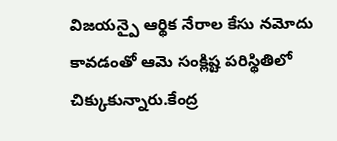విజయన్పై ఆర్థిక నేరాల కేసు నమోదు కావడంతో ఆమె సంక్లిష్ట పరిస్థితిలో చిక్కుకున్నారు.కేంద్ర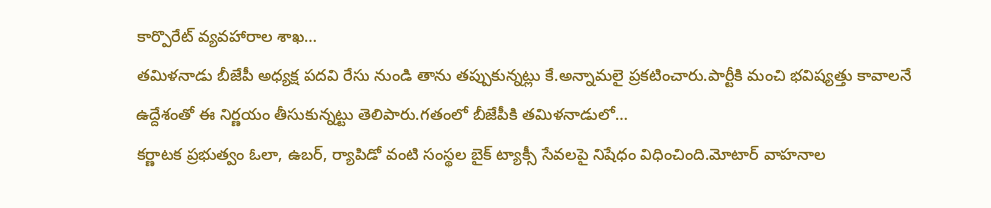కార్పొరేట్ వ్యవహారాల శాఖ…
తమిళనాడు బీజేపీ అధ్యక్ష పదవి రేసు నుండి తాను తప్పుకున్నట్లు కే.అన్నామలై ప్రకటించారు.పార్టీకి మంచి భవిష్యత్తు కావాలనే ఉద్దేశంతో ఈ నిర్ణయం తీసుకున్నట్టు తెలిపారు.గతంలో బీజేపీకి తమిళనాడులో…
కర్ణాటక ప్రభుత్వం ఓలా, ఉబర్, ర్యాపిడో వంటి సంస్థల బైక్ ట్యాక్సీ సేవలపై నిషేధం విధించింది.మోటార్ వాహనాల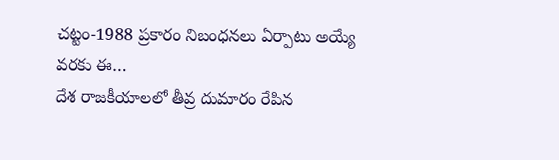చట్టం-1988 ప్రకారం నిబంధనలు ఏర్పాటు అయ్యే వరకు ఈ…
దేశ రాజకీయాలలో తీవ్ర దుమారం రేపిన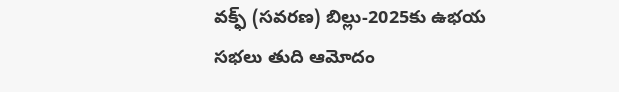వక్ఫ్ (సవరణ) బిల్లు-2025కు ఉభయ సభలు తుది ఆమోదం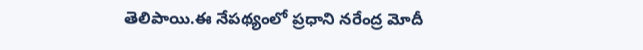తెలిపాయి.ఈ నేపథ్యంలో ప్రధాని నరేంద్ర మోదీ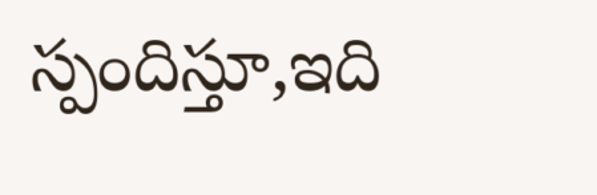స్పందిస్తూ,ఇది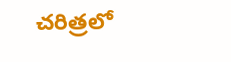చరిత్రలో